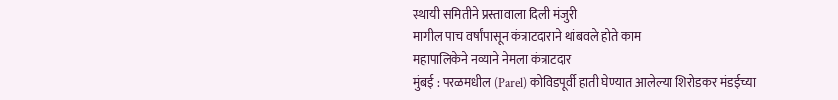स्थायी समितीने प्रस्तावाला दिली मंजुरी
मागील पाच वर्षांपासून कंत्राटदाराने थांबवले होते काम
महापालिकेने नव्याने नेमला कंत्राटदार
मुंबई : परळमधील (Parel) कोविडपूर्वी हाती घेण्यात आलेल्या शिरोडकर मंडईच्या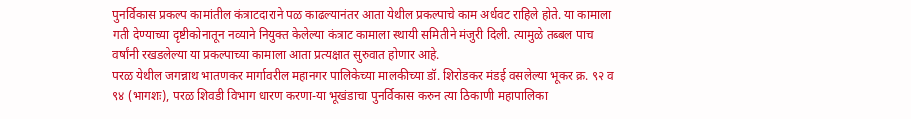पुनर्विकास प्रकल्प कामांतील कंत्राटदाराने पळ काढल्यानंतर आता येथील प्रकल्पाचे काम अर्धवट राहिले होते. या कामाला गती देण्याच्या दृष्टीकोनातून नव्याने नियुक्त केलेल्या कंत्राट कामाला स्थायी समितीने मंजुरी दिली. त्यामुळे तब्बल पाच वर्षांनी रखडलेल्या या प्रकल्पाच्या कामाला आता प्रत्यक्षात सुरुवात होणार आहे.
परळ येथील जगन्नाथ भातणकर मार्गावरील महानगर पालिकेच्या मालकीच्या डॉ. शिरोडकर मंडई वसलेल्या भूकर क्र. ९२ व ९४ (भागशः), परळ शिवडी विभाग धारण करणा-या भूखंडाचा पुनर्विकास करुन त्या ठिकाणी महापालिका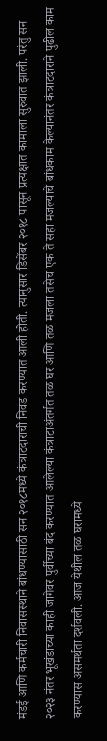मंडई आणि कर्मचारी निवासस्थाने बांधण्यासाठी सन २०१८मध्ये कंत्राटदाराची निवड करण्यात आली होती. त्यानुसार डिसेंबर २०१८ पासून प्रत्यक्षात कामाला सुरुवात झाली. परंतु सन २०२३ नंतर भूखंडाच्या काही जागेवर पुर्वीच्या बंद करण्यात आलेल्या कंत्राटाअंतर्गत तळ घर आणि तळ मजला तसेच एक ते सहा मजल्याचे बांधकाम केल्यानंतर कंत्राटदाराने पुढील काम करण्यास असमर्थता दर्शवली. आज येथील तळ घरामध्ये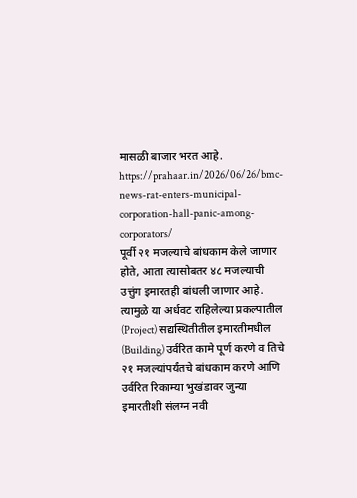मासळी बाजार भरत आहे.
https://prahaar.in/2026/06/26/bmc-news-rat-enters-municipal-corporation-hall-panic-among-corporators/
पूर्वी २१ मजल्याचे बांधकाम केले जाणार होते, आता त्यासोबतर ४८ मजल्याची उत्तुंग इमारतही बांधली जाणार आहे. त्यामुळे या अर्धवट राहिलेल्या प्रकल्पातील (Project) सद्यस्थितीतील इमारतीमधील (Building) उर्वरित कामे पूर्ण करणे व तिचे २१ मजल्यांपर्यंतचे बांधकाम करणे आणि उर्वरित रिकाम्या भुखंडावर जुन्या इमारतीशी संलग्न नवी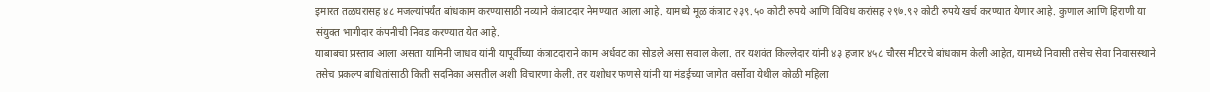इमारत तळघरासह ४८ मजल्यांपर्यंत बांधकाम करण्यासाठी नव्याने कंत्राटदार नेमण्यात आला आहे. यामध्ये मूळ कंत्राट २३९.५० कोटी रुपये आणि विविध करांसह २९७.९२ कोटी रुपये खर्च करण्यात येणार आहे. कुणाल आणि हिराणी या संयुक्त भागीदार कंपनीची निवड करण्यात येत आहे.
याबाबचा प्रस्ताव आला असता यामिनी जाधव यांनी यापूर्वीच्या कंत्राटदाराने काम अर्धवट का सोडले असा सवाल केला. तर यशवंत किल्लेदार यांनी ४३ हजार ४५८ चौरस मीटरचे बांधकाम केली आहेत, यामध्ये निवासी तसेच सेवा निवासस्थाने तसेच प्रकल्प बाधितांसाठी किती सदनिका असतील अशी विचारणा केली. तर यशोधर फणसे यांनी या मंडईच्या जागेत वर्सोवा येथील कोळी महिला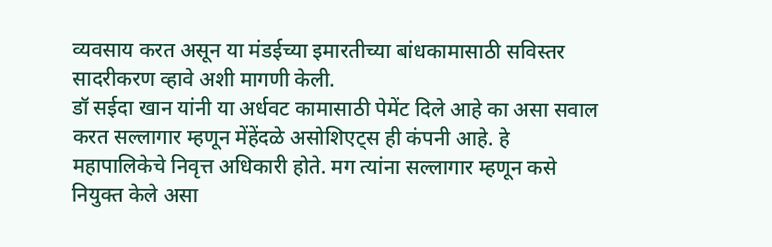व्यवसाय करत असून या मंडईच्या इमारतीच्या बांधकामासाठी सविस्तर सादरीकरण व्हावे अशी मागणी केली.
डॉ सईदा खान यांनी या अर्धवट कामासाठी पेमेंट दिले आहे का असा सवाल करत सल्लागार म्हणून मेंहेंदळे असोशिएट्स ही कंपनी आहे. हे महापालिकेचे निवृत्त अधिकारी होते. मग त्यांना सल्लागार म्हणून कसे नियुक्त केले असा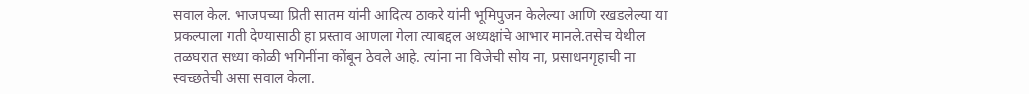सवाल केल. भाजपच्या प्रिती सातम यांनी आदित्य ठाकरे यांनी भूमिपुजन केलेल्या आणि रखडलेल्या या प्रकल्पाला गती देण्यासाठी हा प्रस्ताव आणला गेला त्याबद्दल अध्यक्षांचे आभार मानले.तसेच येथील तळघरात सध्या कोळी भगिनींना कोंबून ठेवले आहे. त्यांना ना विजेची सोय ना, प्रसाधनगृहाची ना स्वच्छतेची असा सवाल केला.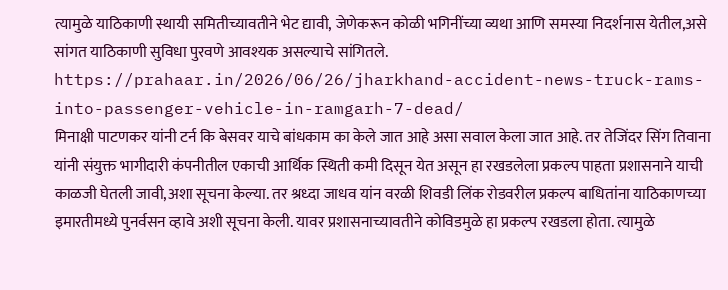त्यामुळे याठिकाणी स्थायी समितीच्यावतीने भेट द्यावी, जेणेकरून कोळी भगिनींच्या व्यथा आणि समस्या निदर्शनास येतील,असे सांगत याठिकाणी सुविधा पुरवणे आवश्यक असल्याचे सांगितले.
https://prahaar.in/2026/06/26/jharkhand-accident-news-truck-rams-into-passenger-vehicle-in-ramgarh-7-dead/
मिनाक्षी पाटणकर यांनी टर्न कि बेसवर याचे बांधकाम का केले जात आहे असा सवाल केला जात आहे. तर तेजिंदर सिंग तिवाना यांनी संयुक्त भागीदारी कंपनीतील एकाची आर्थिक स्थिती कमी दिसून येत असून हा रखडलेला प्रकल्प पाहता प्रशासनाने याची काळजी घेतली जावी,अशा सूचना केल्या. तर श्रध्दा जाधव यांन वरळी शिवडी लिंक रोडवरील प्रकल्प बाधितांना याठिकाणच्या इमारतीमध्ये पुनर्वसन व्हावे अशी सूचना केली. यावर प्रशासनाच्यावतीने कोविडमुळे हा प्रकल्प रखडला होता. त्यामुळे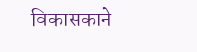विकासकाने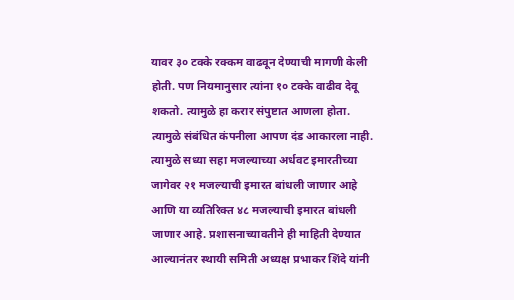यावर ३० टक्के रक्कम वाढवून देण्याची मागणी केली होती. पण नियमानुसार त्यांना १० टक्के वाढीव देवू शकतो. त्यामुळे हा करार संपुष्टात आणला होता. त्यामुळे संबंधित कंपनीला आपण दंड आकारला नाही. त्यामुळे सध्या सहा मजल्याच्या अर्धवट इमारतीच्या जागेवर २१ मजल्याची इमारत बांधली जाणार आहे आणि या व्यतिरिक्त ४८ मजल्याची इमारत बांधली जाणार आहे. प्रशासनाच्यावतीने ही माहिती देण्यात आल्यानंतर स्थायी समिती अध्यक्ष प्रभाकर शिंदे यांनी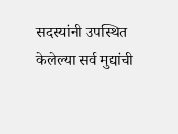सदस्यांनी उपस्थित केलेल्या सर्व मुद्यांची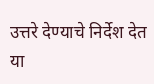उत्तरे देण्याचे निर्देश देत या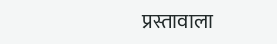प्रस्तावाला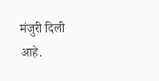मंजुरी दिली आहे.